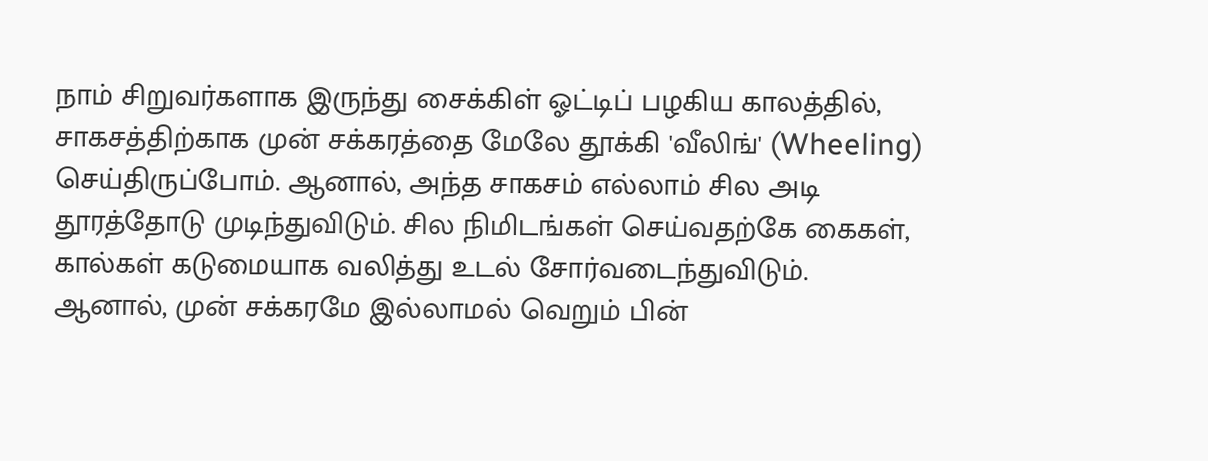நாம் சிறுவர்களாக இருந்து சைக்கிள் ஓட்டிப் பழகிய காலத்தில், சாகசத்திற்காக முன் சக்கரத்தை மேலே தூக்கி 'வீலிங்' (Wheeling) செய்திருப்போம். ஆனால், அந்த சாகசம் எல்லாம் சில அடி தூரத்தோடு முடிந்துவிடும். சில நிமிடங்கள் செய்வதற்கே கைகள், கால்கள் கடுமையாக வலித்து உடல் சோர்வடைந்துவிடும். ஆனால், முன் சக்கரமே இல்லாமல் வெறும் பின்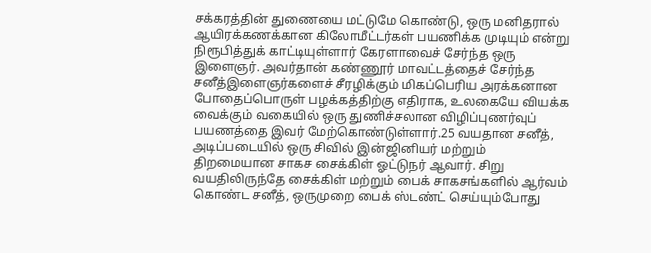சக்கரத்தின் துணையை மட்டுமே கொண்டு, ஒரு மனிதரால் ஆயிரக்கணக்கான கிலோமீட்டர்கள் பயணிக்க முடியும் என்று நிரூபித்துக் காட்டியுள்ளார் கேரளாவைச் சேர்ந்த ஒரு இளைஞர். அவர்தான் கண்ணூர் மாவட்டத்தைச் சேர்ந்த சனீத்இளைஞர்களைச் சீரழிக்கும் மிகப்பெரிய அரக்கனான போதைப்பொருள் பழக்கத்திற்கு எதிராக, உலகையே வியக்க வைக்கும் வகையில் ஒரு துணிச்சலான விழிப்புணர்வுப் பயணத்தை இவர் மேற்கொண்டுள்ளார்.25 வயதான சனீத், அடிப்படையில் ஒரு சிவில் இன்ஜினியர் மற்றும் திறமையான சாகச சைக்கிள் ஓட்டுநர் ஆவார். சிறு வயதிலிருந்தே சைக்கிள் மற்றும் பைக் சாகசங்களில் ஆர்வம் கொண்ட சனீத், ஒருமுறை பைக் ஸ்டண்ட் செய்யும்போது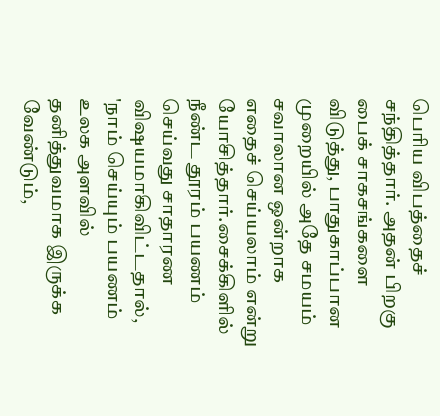பெரிய விபத்தைச் சந்தித்தார். அதன் பிறகு பைக் சாகசங்களை விடுத்து, பாதுகாப்பான முறையில் அதே சமயம் சவாலான ஒன்றாக எதைச் செய்யலாம் என்று யோசித்தார்.சைக்கிளில் நீண்ட தூரம் பயணம் செய்வது சாதாரண விஷயமாகிவிட்டதால், 'நாம் செய்யும் பயணம் உலக அளவில் தனித்துவமாக இருக்க வேண்டும்,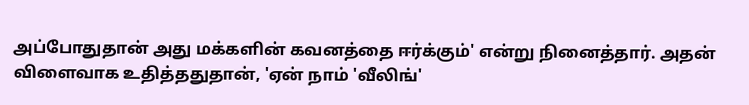அப்போதுதான் அது மக்களின் கவனத்தை ஈர்க்கும்' என்று நினைத்தார். அதன் விளைவாக உதித்ததுதான், 'ஏன் நாம் 'வீலிங்'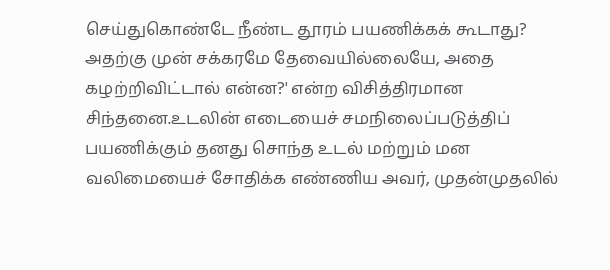செய்துகொண்டே நீண்ட தூரம் பயணிக்கக் கூடாது? அதற்கு முன் சக்கரமே தேவையில்லையே, அதை கழற்றிவிட்டால் என்ன?' என்ற விசித்திரமான சிந்தனை.உடலின் எடையைச் சமநிலைப்படுத்திப் பயணிக்கும் தனது சொந்த உடல் மற்றும் மன வலிமையைச் சோதிக்க எண்ணிய அவர், முதன்முதலில்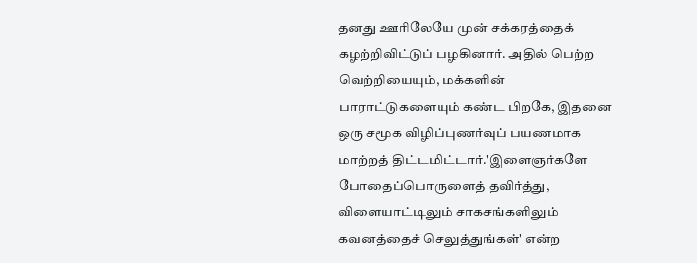தனது ஊரிலேயே முன் சக்கரத்தைக் கழற்றிவிட்டுப் பழகினார். அதில் பெற்ற வெற்றியையும், மக்களின் பாராட்டுகளையும் கண்ட பிறகே, இதனை ஒரு சமூக விழிப்புணர்வுப் பயணமாக மாற்றத் திட்டமிட்டார்.'இளைஞர்களே போதைப்பொருளைத் தவிர்த்து, விளையாட்டிலும் சாகசங்களிலும் கவனத்தைச் செலுத்துங்கள்' என்ற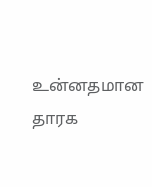உன்னதமான தாரக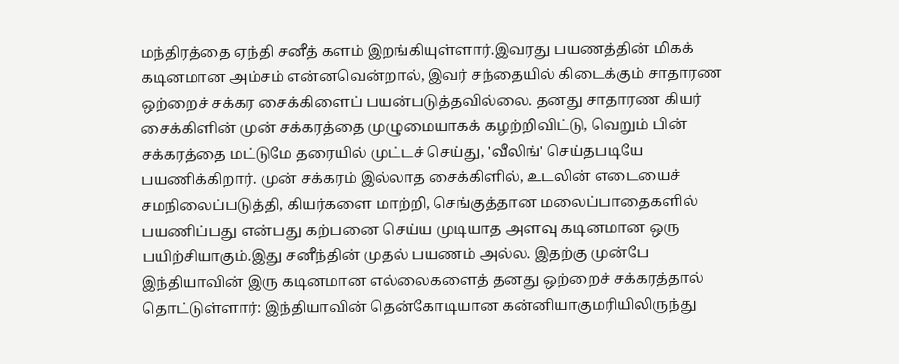மந்திரத்தை ஏந்தி சனீத் களம் இறங்கியுள்ளார்.இவரது பயணத்தின் மிகக் கடினமான அம்சம் என்னவென்றால், இவர் சந்தையில் கிடைக்கும் சாதாரண ஒற்றைச் சக்கர சைக்கிளைப் பயன்படுத்தவில்லை. தனது சாதாரண கியர் சைக்கிளின் முன் சக்கரத்தை முழுமையாகக் கழற்றிவிட்டு, வெறும் பின் சக்கரத்தை மட்டுமே தரையில் முட்டச் செய்து, 'வீலிங்' செய்தபடியே பயணிக்கிறார். முன் சக்கரம் இல்லாத சைக்கிளில், உடலின் எடையைச் சமநிலைப்படுத்தி, கியர்களை மாற்றி, செங்குத்தான மலைப்பாதைகளில் பயணிப்பது என்பது கற்பனை செய்ய முடியாத அளவு கடினமான ஒரு பயிற்சியாகும்.இது சனீந்தின் முதல் பயணம் அல்ல. இதற்கு முன்பே இந்தியாவின் இரு கடினமான எல்லைகளைத் தனது ஒற்றைச் சக்கரத்தால் தொட்டுள்ளார்: இந்தியாவின் தென்கோடியான கன்னியாகுமரியிலிருந்து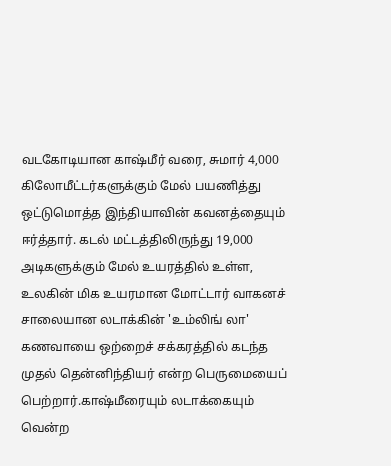வடகோடியான காஷ்மீர் வரை, சுமார் 4,000 கிலோமீட்டர்களுக்கும் மேல் பயணித்து ஒட்டுமொத்த இந்தியாவின் கவனத்தையும் ஈர்த்தார். கடல் மட்டத்திலிருந்து 19,000 அடிகளுக்கும் மேல் உயரத்தில் உள்ள, உலகின் மிக உயரமான மோட்டார் வாகனச் சாலையான லடாக்கின் 'உம்லிங் லா' கணவாயை ஒற்றைச் சக்கரத்தில் கடந்த முதல் தென்னிந்தியர் என்ற பெருமையைப் பெற்றார்.காஷ்மீரையும் லடாக்கையும் வென்ற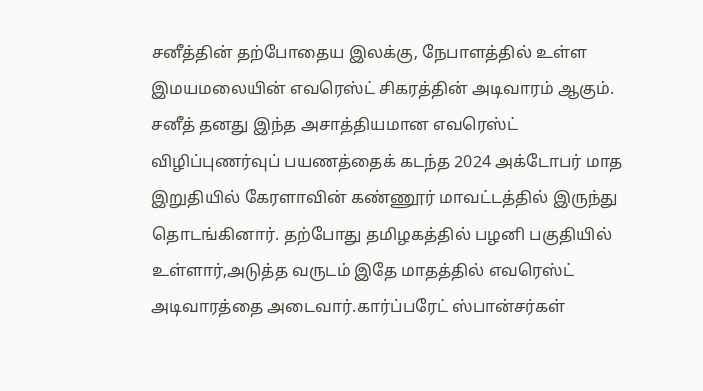சனீத்தின் தற்போதைய இலக்கு, நேபாளத்தில் உள்ள இமயமலையின் எவரெஸ்ட் சிகரத்தின் அடிவாரம் ஆகும். சனீத் தனது இந்த அசாத்தியமான எவரெஸ்ட் விழிப்புணர்வுப் பயணத்தைக் கடந்த 2024 அக்டோபர் மாத இறுதியில் கேரளாவின் கண்ணூர் மாவட்டத்தில் இருந்து தொடங்கினார். தற்போது தமிழகத்தில் பழனி பகுதியில் உள்ளார்,அடுத்த வருடம் இதே மாதத்தில் எவரெஸ்ட் அடிவாரத்தை அடைவார்.கார்ப்பரேட் ஸ்பான்சர்கள்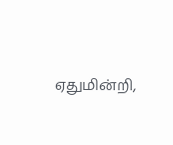ஏதுமின்றி,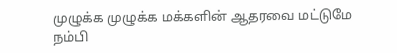முழுக்க முழுக்க மக்களின் ஆதரவை மட்டுமே நம்பி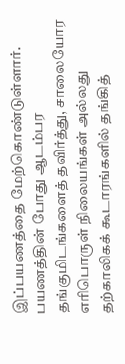இப்பயணத்தை மேற்கொண்டுள்ளார். பயணத்தின் போது ஆடம்பர தங்குமிடங்களைத் தவிர்த்து, சாலையோர எரிபொருள் நிலையங்கள் அல்லது தற்காலிகக் கூடாரங்களில் தங்கித்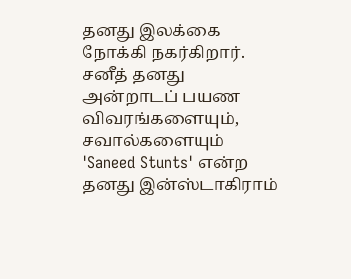தனது இலக்கை நோக்கி நகர்கிறார். சனீத் தனது அன்றாடப் பயண விவரங்களையும், சவால்களையும் 'Saneed Stunts' என்ற தனது இன்ஸ்டாகிராம்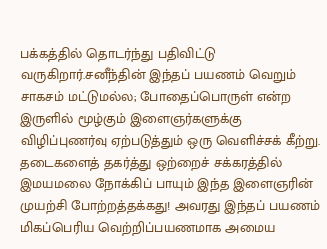பக்கத்தில் தொடர்ந்து பதிவிட்டு வருகிறார்.சனீந்தின் இந்தப் பயணம் வெறும் சாகசம் மட்டுமல்ல; போதைப்பொருள் என்ற இருளில் மூழ்கும் இளைஞர்களுக்கு விழிப்புணர்வு ஏற்படுத்தும் ஒரு வெளிச்சக் கீற்று. தடைகளைத் தகர்த்து ஒற்றைச் சக்கரத்தில் இமயமலை நோக்கிப் பாயும் இந்த இளைஞரின் முயற்சி போற்றத்தக்கது! அவரது இந்தப் பயணம் மிகப்பெரிய வெற்றிப்பயணமாக அமைய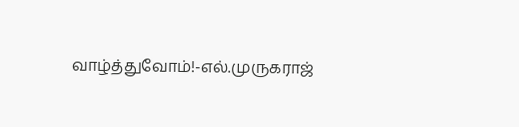வாழ்த்துவோம்!-எல்.முருகராஜ்